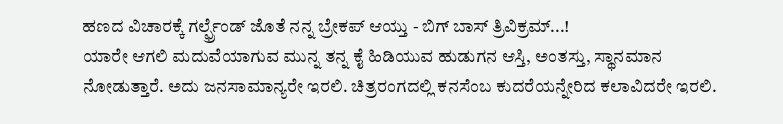ಹಣದ ವಿಚಾರಕ್ಕೆ ಗರ್ಲ್ಫ್ರೆಂಡ್ ಜೊತೆ ನನ್ನ ಬ್ರೇಕಪ್ ಆಯ್ತು - ಬಿಗ್ ಬಾಸ್ ತ್ರಿವಿಕ್ರಮ್...!
ಯಾರೇ ಆಗಲಿ ಮದುವೆಯಾಗುವ ಮುನ್ನ ತನ್ನ ಕೈ ಹಿಡಿಯುವ ಹುಡುಗನ ಆಸ್ತಿ, ಅಂತಸ್ತು, ಸ್ಥಾನಮಾನ ನೋಡುತ್ತಾರೆ. ಅದು ಜನಸಾಮಾನ್ಯರೇ ಇರಲಿ. ಚಿತ್ರರಂಗದಲ್ಲಿ ಕನಸೆಂಬ ಕುದರೆಯನ್ನೇರಿದ ಕಲಾವಿದರೇ ಇರಲಿ.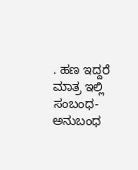. ಹಣ ಇದ್ದರೆ ಮಾತ್ರ ಇಲ್ಲಿ ಸಂಬಂಧ-ಅನುಬಂಧ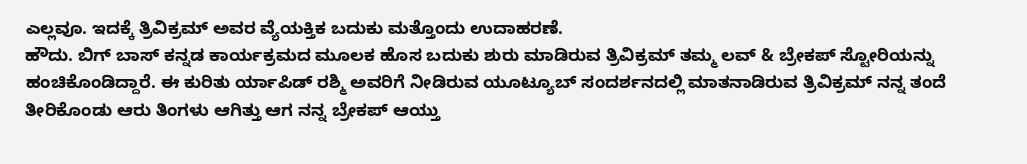ಎಲ್ಲವೂ. ಇದಕ್ಕೆ ತ್ರಿವಿಕ್ರಮ್ ಅವರ ವ್ಯೆಯಕ್ತಿಕ ಬದುಕು ಮತ್ತೊಂದು ಉದಾಹರಣೆ.
ಹೌದು. ಬಿಗ್ ಬಾಸ್ ಕನ್ನಡ ಕಾರ್ಯಕ್ರಮದ ಮೂಲಕ ಹೊಸ ಬದುಕು ಶುರು ಮಾಡಿರುವ ತ್ರಿವಿಕ್ರಮ್ ತಮ್ಮ ಲವ್ & ಬ್ರೇಕಪ್ ಸ್ಟೋರಿಯನ್ನು ಹಂಚಿಕೊಂಡಿದ್ದಾರೆ. ಈ ಕುರಿತು ರ್ಯಾಪಿಡ್ ರಶ್ಮಿ ಅವರಿಗೆ ನೀಡಿರುವ ಯೂಟ್ಯೂಬ್ ಸಂದರ್ಶನದಲ್ಲಿ ಮಾತನಾಡಿರುವ ತ್ರಿವಿಕ್ರಮ್ ನನ್ನ ತಂದೆ ತೀರಿಕೊಂಡು ಆರು ತಿಂಗಳು ಆಗಿತ್ತು ಆಗ ನನ್ನ ಬ್ರೇಕಪ್ ಆಯ್ತು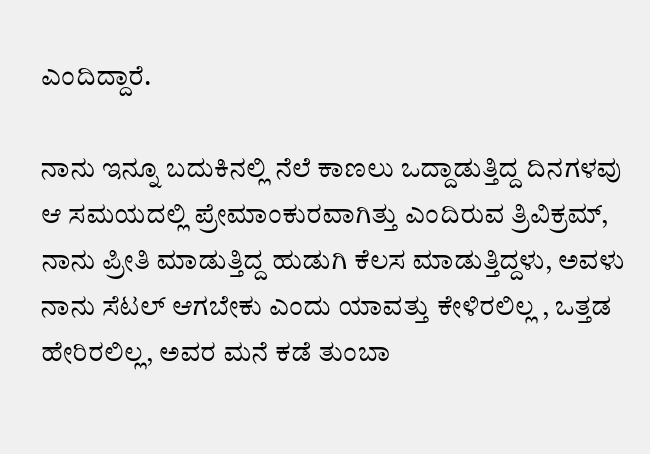ಎಂದಿದ್ದಾರೆ.

ನಾನು ಇನ್ನೂ ಬದುಕಿನಲ್ಲಿ ನೆಲೆ ಕಾಣಲು ಒದ್ದಾಡುತ್ತಿದ್ದ ದಿನಗಳವು ಆ ಸಮಯದಲ್ಲಿ ಪ್ರೇಮಾಂಕುರವಾಗಿತ್ತು ಎಂದಿರುವ ತ್ರಿವಿಕ್ರಮ್, ನಾನು ಪ್ರೀತಿ ಮಾಡುತ್ತಿದ್ದ ಹುಡುಗಿ ಕೆಲಸ ಮಾಡುತ್ತಿದ್ದಳು, ಅವಳು ನಾನು ಸೆಟಲ್ ಆಗಬೇಕು ಎಂದು ಯಾವತ್ತು ಕೇಳಿರಲಿಲ್ಲ , ಒತ್ತಡ ಹೇರಿರಲಿಲ್ಲ, ಅವರ ಮನೆ ಕಡೆ ತುಂಬಾ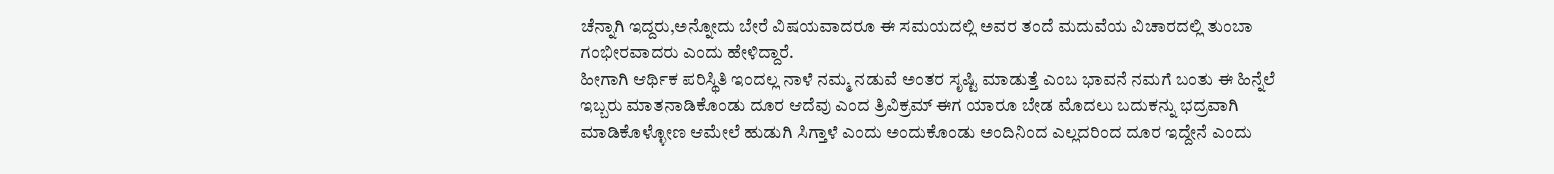ಚೆನ್ನಾಗಿ ಇದ್ದರು,ಅನ್ನೋದು ಬೇರೆ ವಿಷಯವಾದರೂ ಈ ಸಮಯದಲ್ಲಿ ಅವರ ತಂದೆ ಮದುವೆಯ ವಿಚಾರದಲ್ಲಿ ತುಂಬಾ ಗಂಭೀರವಾದರು ಎಂದು ಹೇಳಿದ್ದಾರೆ.
ಹೀಗಾಗಿ ಆರ್ಥಿಕ ಪರಿಸ್ಥಿತಿ ಇಂದಲ್ಲ ನಾಳೆ ನಮ್ಮ ನಡುವೆ ಅಂತರ ಸೃಷ್ಟಿ ಮಾಡುತ್ತೆ ಎಂಬ ಭಾವನೆ ನಮಗೆ ಬಂತು ಈ ಹಿನ್ನೆಲೆ ಇಬ್ಬರು ಮಾತನಾಡಿಕೊಂಡು ದೂರ ಆದೆವು ಎಂದ ತ್ರಿವಿಕ್ರಮ್ ಈಗ ಯಾರೂ ಬೇಡ ಮೊದಲು ಬದುಕನ್ನು ಭದ್ರವಾಗಿ ಮಾಡಿಕೊಳ್ಳೋಣ ಆಮೇಲೆ ಹುಡುಗಿ ಸಿಗ್ತಾಳೆ ಎಂದು ಅಂದುಕೊಂಡು ಅಂದಿನಿಂದ ಎಲ್ಲದರಿಂದ ದೂರ ಇದ್ದೇನೆ ಎಂದು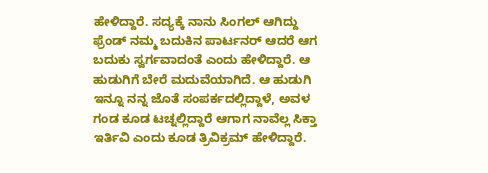ಹೇಳಿದ್ದಾರೆ. ಸದ್ಯಕ್ಕೆ ನಾನು ಸಿಂಗಲ್ ಆಗಿದ್ದು ಫ್ರೆಂಡ್ ನಮ್ಮ ಬದುಕಿನ ಪಾರ್ಟನರ್ ಆದರೆ ಆಗ ಬದುಕು ಸ್ವರ್ಗವಾದಂತೆ ಎಂದು ಹೇಳಿದ್ದಾರೆ. ಆ ಹುಡುಗಿಗೆ ಬೇರೆ ಮದುವೆಯಾಗಿದೆ. ಆ ಹುಡುಗಿ ಇನ್ನೂ ನನ್ನ ಜೊತೆ ಸಂಪರ್ಕದಲ್ಲಿದ್ದಾಳೆ, ಅವಳ ಗಂಡ ಕೂಡ ಟಚ್ನಲ್ಲಿದ್ದಾರೆ ಆಗಾಗ ನಾವೆಲ್ಲ ಸಿಕ್ತಾ ಇರ್ತಿವಿ ಎಂದು ಕೂಡ ತ್ರಿವಿಕ್ರಮ್ ಹೇಳಿದ್ದಾರೆ.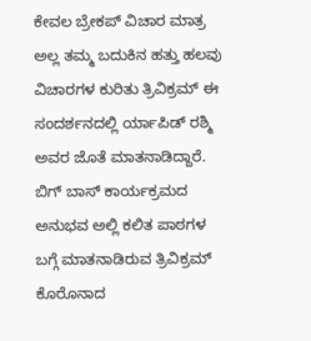ಕೇವಲ ಬ್ರೇಕಪ್ ವಿಚಾರ ಮಾತ್ರ ಅಲ್ಲ ತಮ್ಮ ಬದುಕಿನ ಹತ್ತು ಹಲವು ವಿಚಾರಗಳ ಕುರಿತು ತ್ರಿವಿಕ್ರಮ್ ಈ ಸಂದರ್ಶನದಲ್ಲಿ ರ್ಯಾಪಿಡ್ ರಶ್ಮಿ ಅವರ ಜೊತೆ ಮಾತನಾಡಿದ್ದಾರೆ. ಬಿಗ್ ಬಾಸ್ ಕಾರ್ಯಕ್ರಮದ ಅನುಭವ ಅಲ್ಲಿ ಕಲಿತ ಪಾಠಗಳ ಬಗ್ಗೆ ಮಾತನಾಡಿರುವ ತ್ರಿವಿಕ್ರಮ್ ಕೊರೊನಾದ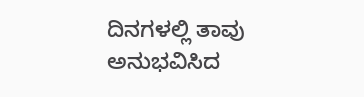ದಿನಗಳಲ್ಲಿ ತಾವು ಅನುಭವಿಸಿದ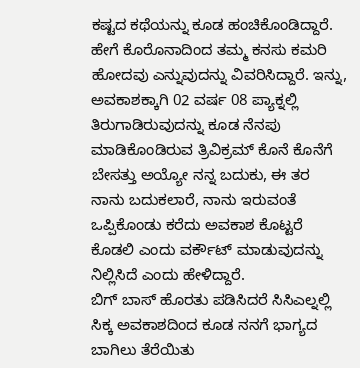ಕಷ್ಟದ ಕಥೆಯನ್ನು ಕೂಡ ಹಂಚಿಕೊಂಡಿದ್ದಾರೆ. ಹೇಗೆ ಕೊರೊನಾದಿಂದ ತಮ್ಮ ಕನಸು ಕಮರಿ ಹೋದವು ಎನ್ನುವುದನ್ನು ವಿವರಿಸಿದ್ದಾರೆ. ಇನ್ನು, ಅವಕಾಶಕ್ಕಾಗಿ 02 ವರ್ಷ 08 ಪ್ಯಾಕ್ನಲ್ಲಿ ತಿರುಗಾಡಿರುವುದನ್ನು ಕೂಡ ನೆನಪು ಮಾಡಿಕೊಂಡಿರುವ ತ್ರಿವಿಕ್ರಮ್ ಕೊನೆ ಕೊನೆಗೆ ಬೇಸತ್ತು ಅಯ್ಯೋ ನನ್ನ ಬದುಕು, ಈ ತರ ನಾನು ಬದುಕಲಾರೆ, ನಾನು ಇರುವಂತೆ ಒಪ್ಪಿಕೊಂಡು ಕರೆದು ಅವಕಾಶ ಕೊಟ್ಟರೆ ಕೊಡಲಿ ಎಂದು ವರ್ಕೌಟ್ ಮಾಡುವುದನ್ನು ನಿಲ್ಲಿಸಿದೆ ಎಂದು ಹೇಳಿದ್ದಾರೆ.
ಬಿಗ್ ಬಾಸ್ ಹೊರತು ಪಡಿಸಿದರೆ ಸಿಸಿಎಲ್ನಲ್ಲಿ ಸಿಕ್ಕ ಅವಕಾಶದಿಂದ ಕೂಡ ನನಗೆ ಭಾಗ್ಯದ ಬಾಗಿಲು ತೆರೆಯಿತು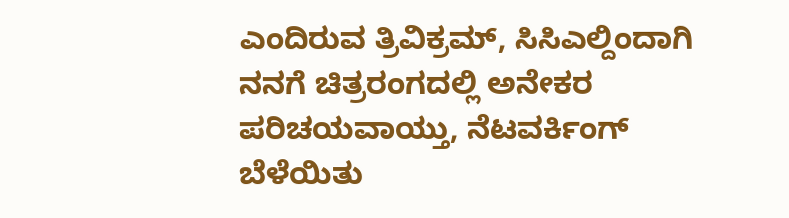ಎಂದಿರುವ ತ್ರಿವಿಕ್ರಮ್, ಸಿಸಿಎಲ್ದಿಂದಾಗಿ ನನಗೆ ಚಿತ್ರರಂಗದಲ್ಲಿ ಅನೇಕರ ಪರಿಚಯವಾಯ್ತು, ನೆಟವರ್ಕಿಂಗ್ ಬೆಳೆಯಿತು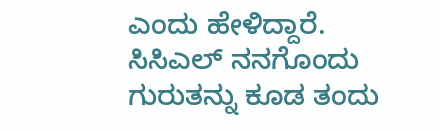ಎಂದು ಹೇಳಿದ್ದಾರೆ. ಸಿಸಿಎಲ್ ನನಗೊಂದು ಗುರುತನ್ನು ಕೂಡ ತಂದು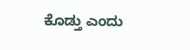ಕೊಡ್ತು ಎಂದು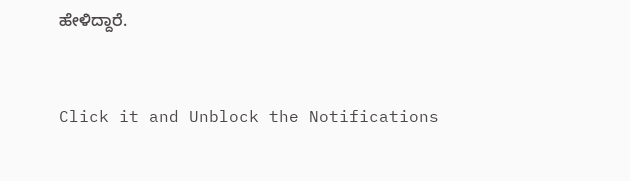ಹೇಳಿದ್ದಾರೆ.


Click it and Unblock the Notifications